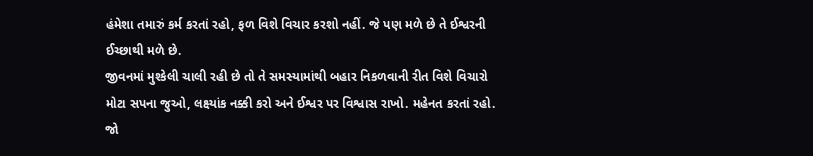હંમેશા તમારું કર્મ કરતાં રહો, ફળ વિશે વિચાર કરશો નહીં. જે પણ મળે છે તે ઈશ્વરની ઈચ્છાથી મળે છે.
જીવનમાં મુશ્કેલી ચાલી રહી છે તો તે સમસ્યામાંથી બહાર નિકળવાની રીત વિશે વિચારો
મોટા સપના જુઓ, લક્ષ્યાંક નક્કી કરો અને ઈશ્વર પર વિશ્વાસ રાખો. મહેનત કરતાં રહો.
જો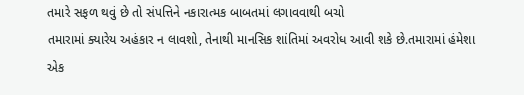તમારે સફળ થવું છે તો સંપત્તિને નકારાત્મક બાબતમાં લગાવવાથી બચો
તમારામાં ક્યારેય અહંકાર ન લાવશો, તેનાથી માનસિક શાંતિમાં અવરોધ આવી શકે છે.તમારામાં હંમેશા એક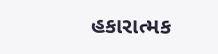હકારાત્મક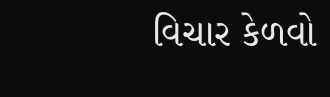વિચાર કેળવો